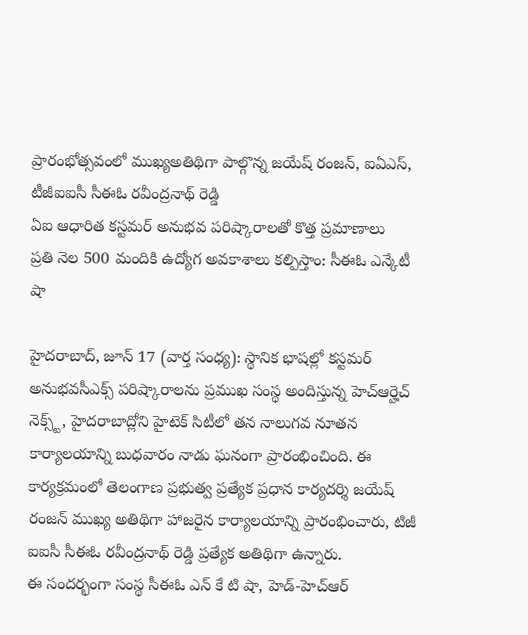ప్రారంభోత్సవంలో ముఖ్యఅతిథిగా పాల్గొన్న జయేష్ రంజన్, ఐఏఎస్, టీజీఐఐసీ సీఈఓ రవీంద్రనాథ్ రెడ్డి
ఏఐ ఆధారిత కస్టమర్ అనుభవ పరిష్కారాలతో కొత్త ప్రమాణాలు
ప్రతి నెల 500 మందికి ఉద్యోగ అవకాశాలు కల్పిస్తాం: సీఈఓ ఎన్కేటీ షా

హైదరాబాద్, జూన్ 17 (వార్త సంధ్య): స్థానిక భాషల్లో కస్టమర్ అనుభవసీఎక్స్ పరిష్కారాలను ప్రముఖ సంస్థ అందిస్తున్న హెచ్ఆర్హెచ్ నెక్స్ట్, హైదరాబాద్లోని హైటెక్ సిటీలో తన నాలుగవ నూతన కార్యాలయాన్ని బుధవారం నాడు ఘనంగా ప్రారంభించింది. ఈ కార్యక్రమంలో తెలంగాణ ప్రభుత్వ ప్రత్యేక ప్రధాన కార్యదర్శి జయేష్ రంజన్ ముఖ్య అతిథిగా హాజరైన కార్యాలయాన్ని ప్రారంభించారు, టిజీ ఐఐసీ సీఈఓ రవీంద్రనాథ్ రెడ్డి ప్రత్యేక అతిథిగా ఉన్నారు.
ఈ సందర్భంగా సంస్థ సీఈఓ ఎన్ కే టి షా, హెడ్-హెచ్ఆర్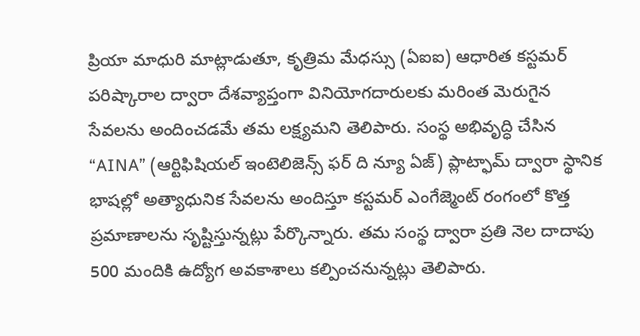ప్రియా మాధురి మాట్లాడుతూ, కృత్రిమ మేధస్సు (ఏఐఐ) ఆధారిత కస్టమర్ పరిష్కారాల ద్వారా దేశవ్యాప్తంగా వినియోగదారులకు మరింత మెరుగైన సేవలను అందించడమే తమ లక్ష్యమని తెలిపారు. సంస్థ అభివృద్ధి చేసిన “AINA” (ఆర్టిఫిషియల్ ఇంటెలిజెన్స్ ఫర్ ది న్యూ ఏజ్) ప్లాట్ఫామ్ ద్వారా స్థానిక భాషల్లో అత్యాధునిక సేవలను అందిస్తూ కస్టమర్ ఎంగేజ్మెంట్ రంగంలో కొత్త ప్రమాణాలను సృష్టిస్తున్నట్లు పేర్కొన్నారు. తమ సంస్థ ద్వారా ప్రతి నెల దాదాపు 500 మందికి ఉద్యోగ అవకాశాలు కల్పించనున్నట్లు తెలిపారు.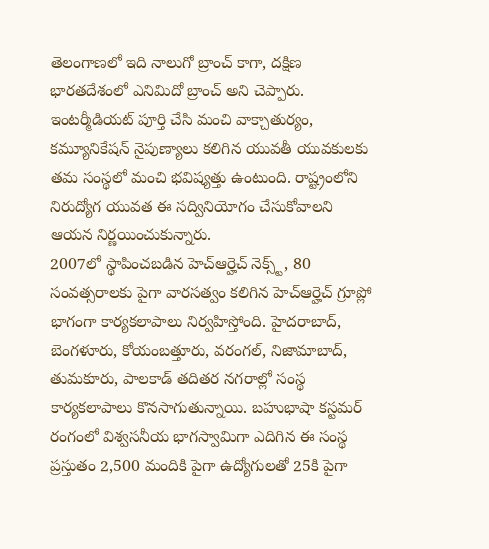తెలంగాణలో ఇది నాలుగో బ్రాంచ్ కాగా, దక్షిణ భారతదేశంలో ఎనిమిదో బ్రాంచ్ అని చెప్పారు. ఇంటర్మీడియట్ పూర్తి చేసి మంచి వాక్చాతుర్యం, కమ్యూనికేషన్ నైపుణ్యాలు కలిగిన యువతీ యువకులకు తమ సంస్థలో మంచి భవిష్యత్తు ఉంటుంది. రాష్ట్రంలోని నిరుద్యోగ యువత ఈ సద్వినియోగం చేసుకోవాలని ఆయన నిర్ణయించుకున్నారు.
2007లో స్థాపించబడిన హెచ్ఆర్హెచ్ నెక్స్ట్, 80 సంవత్సరాలకు పైగా వారసత్వం కలిగిన హెచ్ఆర్హెచ్ గ్రూప్లో భాగంగా కార్యకలాపాలు నిర్వహిస్తోంది. హైదరాబాద్, బెంగళూరు, కోయంబత్తూరు, వరంగల్, నిజామాబాద్, తుమకూరు, పాలకాడ్ తదితర నగరాల్లో సంస్థ కార్యకలాపాలు కొనసాగుతున్నాయి. బహుభాషా కస్టమర్ రంగంలో విశ్వసనీయ భాగస్వామిగా ఎదిగిన ఈ సంస్థ ప్రస్తుతం 2,500 మందికి పైగా ఉద్యోగులతో 25కి పైగా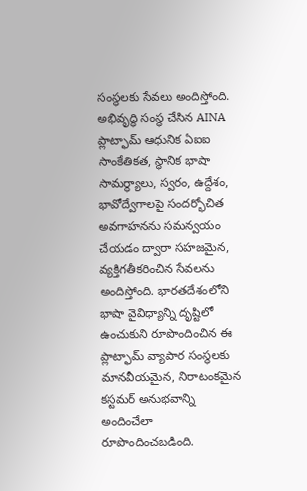సంస్థలకు సేవలు అందిస్తోంది.
అభివృద్ధి సంస్థ చేసిన AINA ప్లాట్ఫామ్ ఆధునిక ఏఐఐ సాంకేతికత, స్థానిక భాషా సామర్థ్యాలు, స్వరం, ఉద్దేశం, భావోద్వేగాలపై సందర్భోచిత అవగాహనను సమన్వయం చేయడం ద్వారా సహజమైన, వ్యక్తిగతీకరించిన సేవలను అందిస్తోంది. భారతదేశంలోని భాషా వైవిధ్యాన్ని దృష్టిలో ఉంచుకుని రూపొందించిన ఈ ప్లాట్ఫామ్ వ్యాపార సంస్థలకు మానవీయమైన, నిరాటంకమైన కస్టమర్ అనుభవాన్ని అందించేలా రూపొందించబడింది.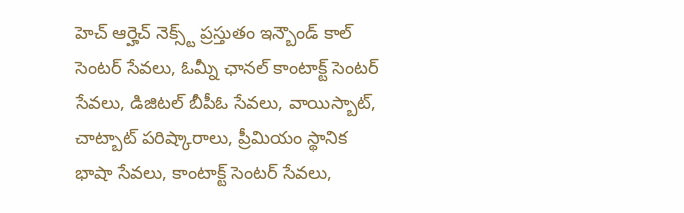హెచ్ ఆర్హెచ్ నెక్స్ట్ ప్రస్తుతం ఇన్బౌండ్ కాల్ సెంటర్ సేవలు, ఓమ్నీ ఛానల్ కాంటాక్ట్ సెంటర్ సేవలు, డిజిటల్ బీపీఓ సేవలు, వాయిస్బాట్, చాట్బాట్ పరిష్కారాలు, ప్రీమియం స్థానిక భాషా సేవలు, కాంటాక్ట్ సెంటర్ సేవలు,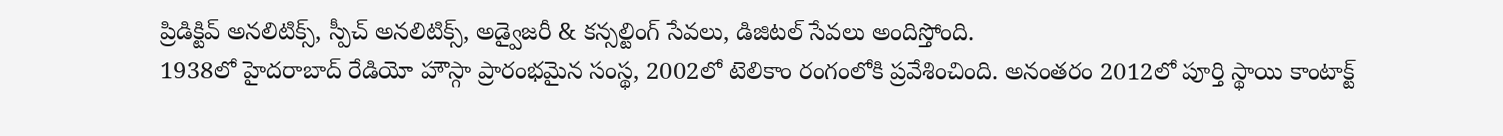ప్రిడిక్టివ్ అనలిటిక్స్, స్పీచ్ అనలిటిక్స్, అడ్వైజరీ & కన్సల్టింగ్ సేవలు, డిజిటల్ సేవలు అందిస్తోంది.
1938లో హైదరాబాద్ రేడియో హౌస్గా ప్రారంభమైన సంస్థ, 2002లో టెలికాం రంగంలోకి ప్రవేశించింది. అనంతరం 2012లో పూర్తి స్థాయి కాంటాక్ట్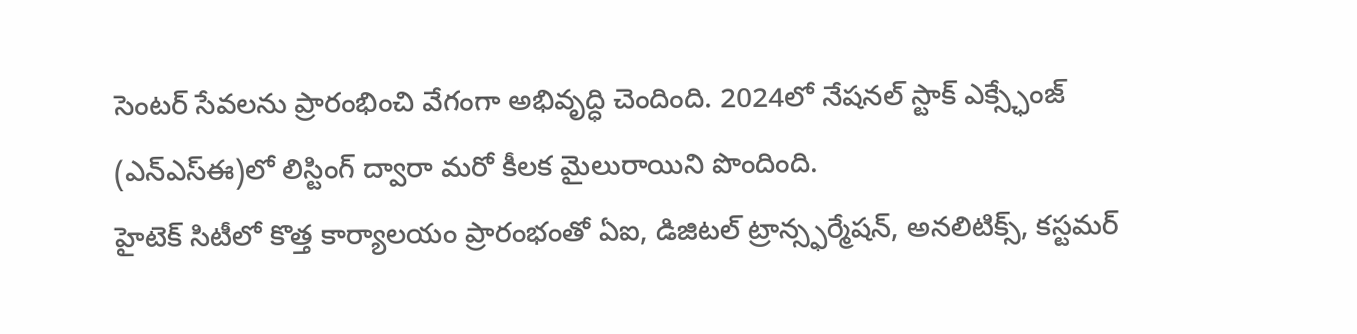సెంటర్ సేవలను ప్రారంభించి వేగంగా అభివృద్ధి చెందింది. 2024లో నేషనల్ స్టాక్ ఎక్స్ఛేంజ్ (ఎన్ఎస్ఈ)లో లిస్టింగ్ ద్వారా మరో కీలక మైలురాయిని పొందింది.
హైటెక్ సిటీలో కొత్త కార్యాలయం ప్రారంభంతో ఏఐ, డిజిటల్ ట్రాన్స్ఫర్మేషన్, అనలిటిక్స్, కస్టమర్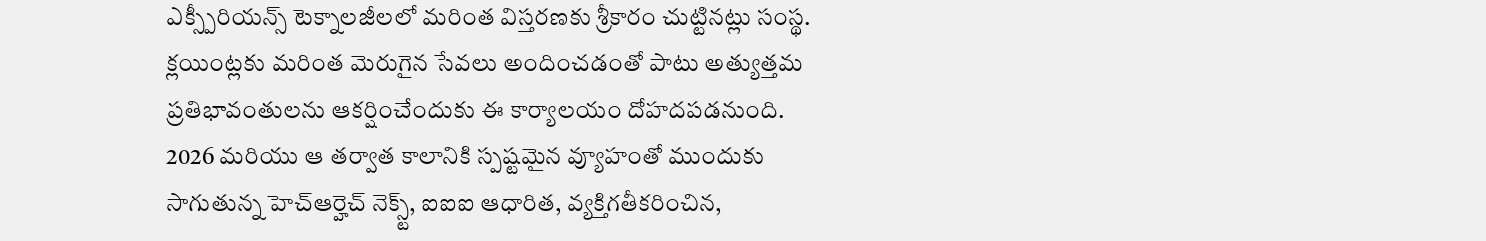ఎక్స్పీరియన్స్ టెక్నాలజీలలో మరింత విస్తరణకు శ్రీకారం చుట్టినట్లు సంస్థ. క్లయింట్లకు మరింత మెరుగైన సేవలు అందించడంతో పాటు అత్యుత్తమ ప్రతిభావంతులను ఆకర్షించేందుకు ఈ కార్యాలయం దోహదపడనుంది.
2026 మరియు ఆ తర్వాత కాలానికి స్పష్టమైన వ్యూహంతో ముందుకు సాగుతున్న హెచ్ఆర్హెచ్ నెక్స్ట్, ఐఐఐ ఆధారిత, వ్యక్తిగతీకరించిన,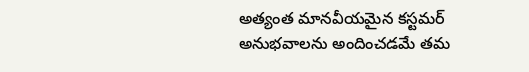అత్యంత మానవీయమైన కస్టమర్ అనుభవాలను అందించడమే తమ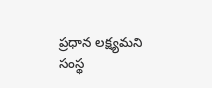ప్రధాన లక్ష్యమని సంస్థ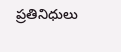ప్రతినిధులు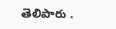తెలిపారు .